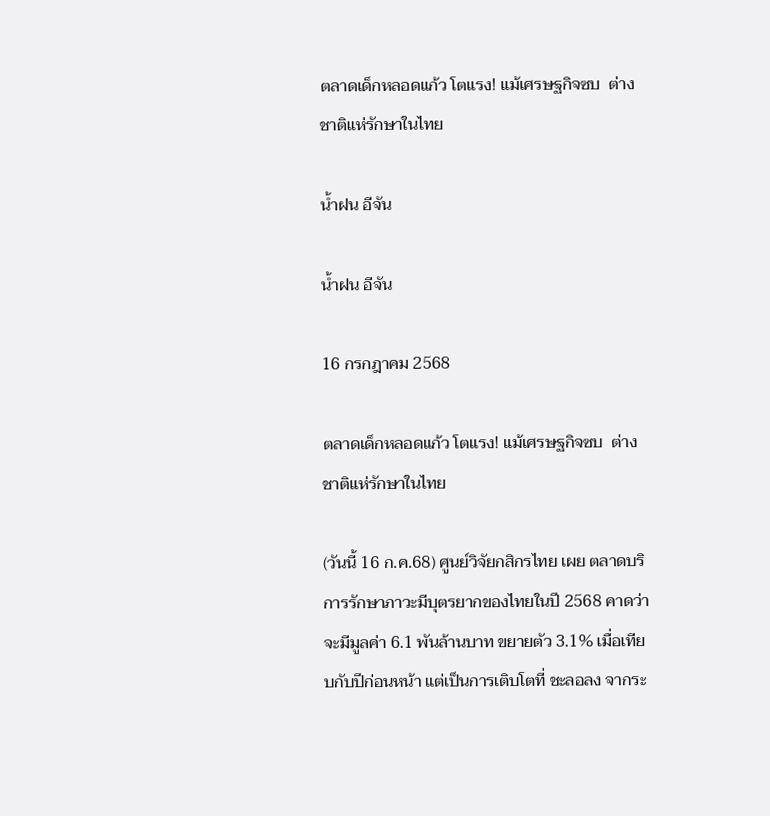ตลาดเด็กหลอดแก้ว โตแรง! แม้เศรษฐกิจซบ  ต่างชาติแห่รักษาในไทย

น้ำฝน อีจัน

น้ำฝน อีจัน

16 กรกฎาคม 2568

ตลาดเด็กหลอดแก้ว โตแรง! แม้เศรษฐกิจซบ  ต่างชาติแห่รักษาในไทย

(วันนี้ 16 ก.ค.68) ศูนย์วิจัยกสิกรไทย เผย ตลาดบริการรักษาภาวะมีบุตรยากของไทยในปี 2568 คาดว่าจะมีมูลค่า 6.1 พันล้านบาท ขยายตัว 3.1% เมื่อเทียบกับปีก่อนหน้า แต่เป็นการเติบโตที่ ชะลอลง จากระ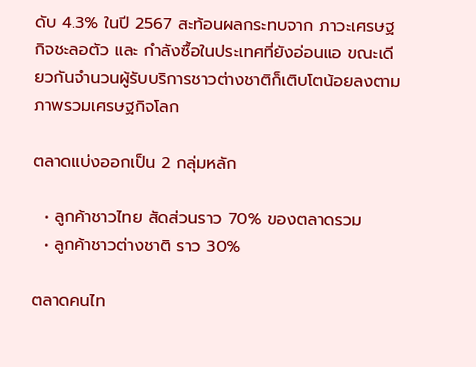ดับ 4.3% ในปี 2567 สะท้อนผลกระทบจาก ภาวะเศรษฐกิจชะลอตัว และ กำลังซื้อในประเทศที่ยังอ่อนแอ ขณะเดียวกันจำนวนผู้รับบริการชาวต่างชาติก็เติบโตน้อยลงตามภาพรวมเศรษฐกิจโลก

ตลาดแบ่งออกเป็น 2 กลุ่มหลัก

  • ลูกค้าชาวไทย สัดส่วนราว 70% ของตลาดรวม
  • ลูกค้าชาวต่างชาติ ราว 30%

ตลาดคนไท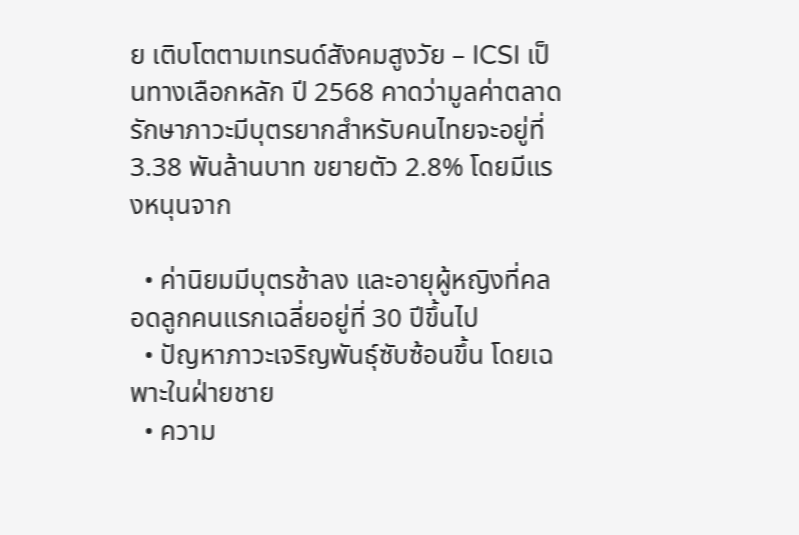ย เติบโตตามเทรนด์สังคมสูงวัย – ICSI เป็นทางเลือกหลัก ปี 2568 คาดว่ามูลค่าตลาดรักษาภาวะมีบุตรยากสำหรับคนไทยจะอยู่ที่ 3.38 พันล้านบาท ขยายตัว 2.8% โดยมีแรงหนุนจาก

  • ค่านิยมมีบุตรช้าลง และอายุผู้หญิงที่คลอดลูกคนแรกเฉลี่ยอยู่ที่ 30 ปีขึ้นไป
  • ปัญหาภาวะเจริญพันธุ์ซับซ้อนขึ้น โดยเฉพาะในฝ่ายชาย
  • ความ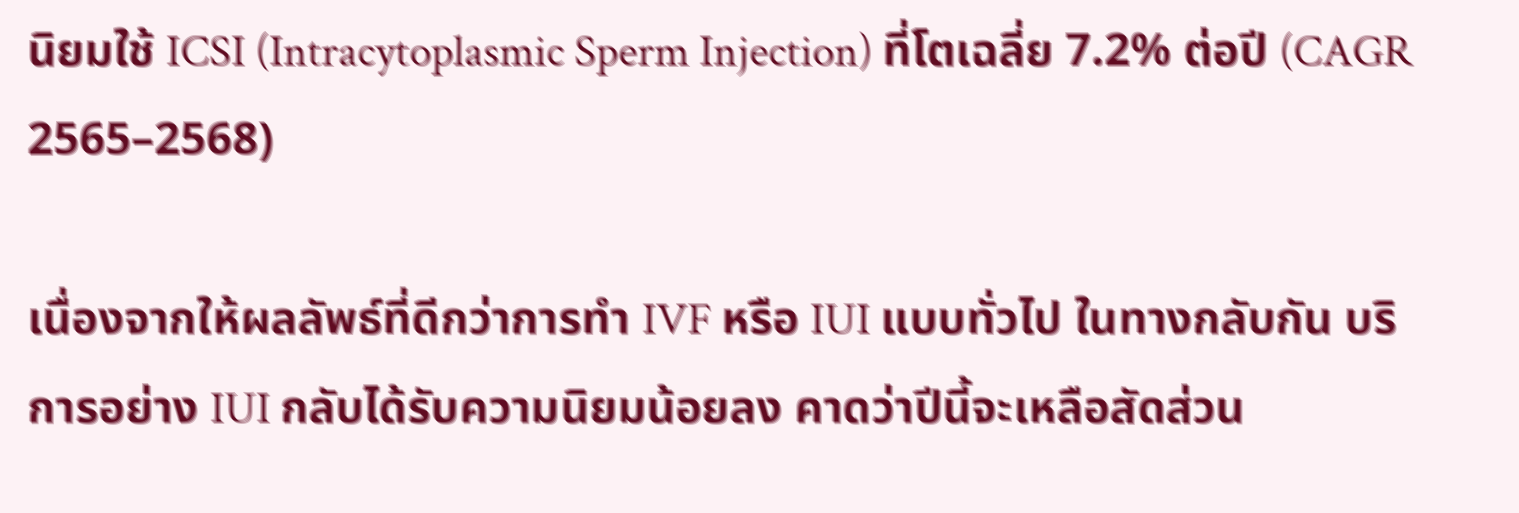นิยมใช้ ICSI (Intracytoplasmic Sperm Injection) ที่โตเฉลี่ย 7.2% ต่อปี (CAGR 2565–2568)

เนื่องจากให้ผลลัพธ์ที่ดีกว่าการทำ IVF หรือ IUI แบบทั่วไป ในทางกลับกัน บริการอย่าง IUI กลับได้รับความนิยมน้อยลง คาดว่าปีนี้จะเหลือสัดส่วน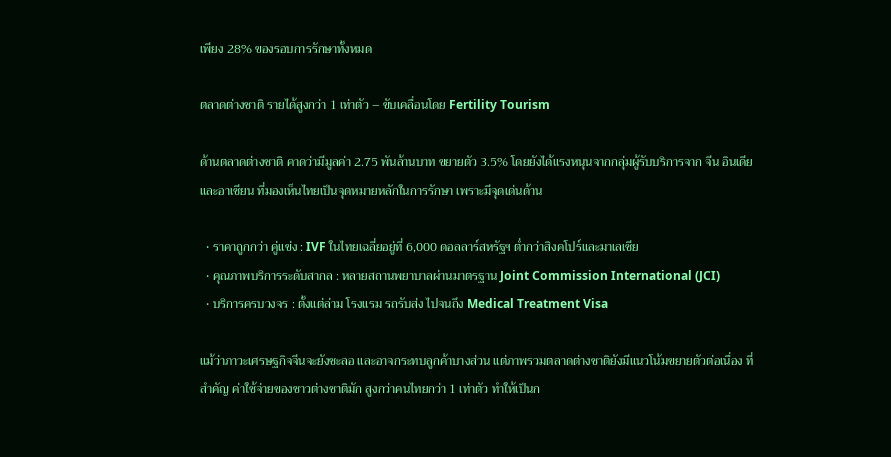เพียง 28% ของรอบการรักษาทั้งหมด

ตลาดต่างชาติ รายได้สูงกว่า 1 เท่าตัว – ขับเคลื่อนโดย Fertility Tourism

ด้านตลาดต่างชาติ คาดว่ามีมูลค่า 2.75 พันล้านบาท ขยายตัว 3.5% โดยยังได้แรงหนุนจากกลุ่มผู้รับบริการจาก จีน อินเดีย และอาเซียน ที่มองเห็นไทยเป็นจุดหมายหลักในการรักษา เพราะมีจุดเด่นด้าน

  • ราคาถูกกว่า คู่แข่ง : IVF ในไทยเฉลี่ยอยู่ที่ 6,000 ดอลลาร์สหรัฐฯ ต่ำกว่าสิงคโปร์และมาเลเซีย
  • คุณภาพบริการระดับสากล : หลายสถานพยาบาลผ่านมาตรฐาน Joint Commission International (JCI)
  • บริการครบวงจร : ตั้งแต่ล่าม โรงแรม รถรับส่ง ไปจนถึง Medical Treatment Visa

แม้ว่าภาวะเศรษฐกิจจีนจะยังชะลอ และอาจกระทบลูกค้าบางส่วน แต่ภาพรวมตลาดต่างชาติยังมีแนวโน้มขยายตัวต่อเนื่อง ที่สำคัญ ค่าใช้จ่ายของชาวต่างชาติมัก สูงกว่าคนไทยกว่า 1 เท่าตัว ทำให้เป็นก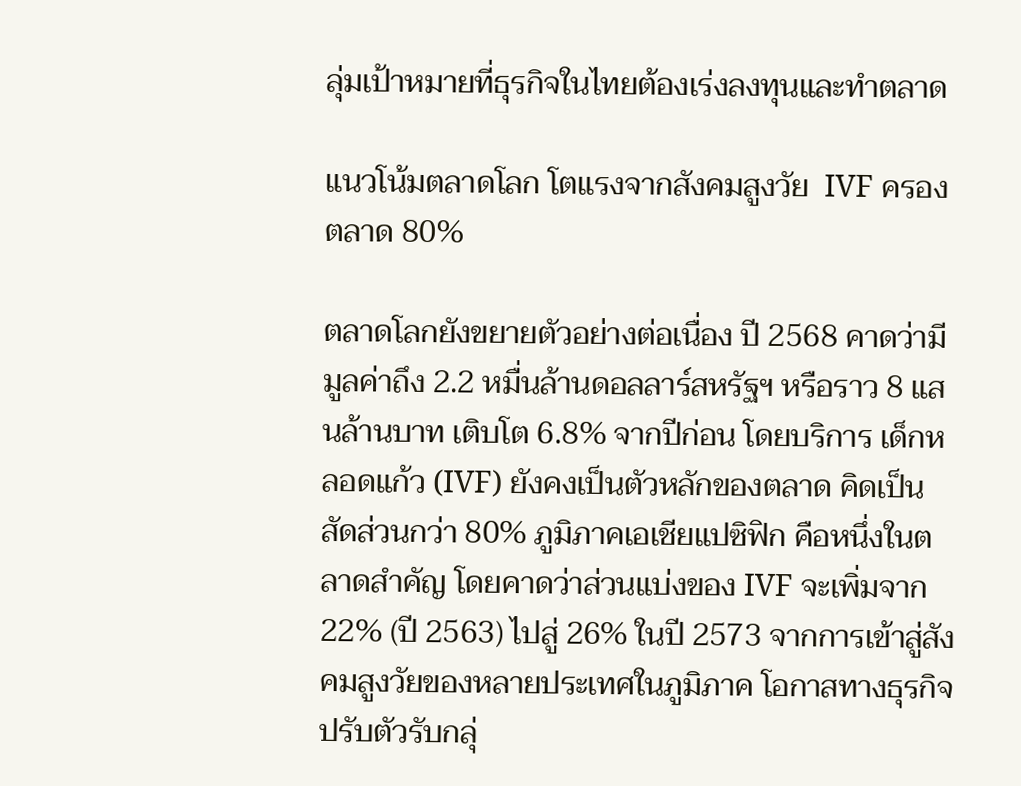ลุ่มเป้าหมายที่ธุรกิจในไทยต้องเร่งลงทุนและทำตลาด

แนวโน้มตลาดโลก โตแรงจากสังคมสูงวัย  IVF ครองตลาด 80%

ตลาดโลกยังขยายตัวอย่างต่อเนื่อง ปี 2568 คาดว่ามีมูลค่าถึง 2.2 หมื่นล้านดอลลาร์สหรัฐฯ หรือราว 8 แสนล้านบาท เติบโต 6.8% จากปีก่อน โดยบริการ เด็กหลอดแก้ว (IVF) ยังคงเป็นตัวหลักของตลาด คิดเป็นสัดส่วนกว่า 80% ภูมิภาคเอเชียแปซิฟิก คือหนึ่งในตลาดสำคัญ โดยคาดว่าส่วนแบ่งของ IVF จะเพิ่มจาก 22% (ปี 2563) ไปสู่ 26% ในปี 2573 จากการเข้าสู่สังคมสูงวัยของหลายประเทศในภูมิภาค โอกาสทางธุรกิจ ปรับตัวรับกลุ่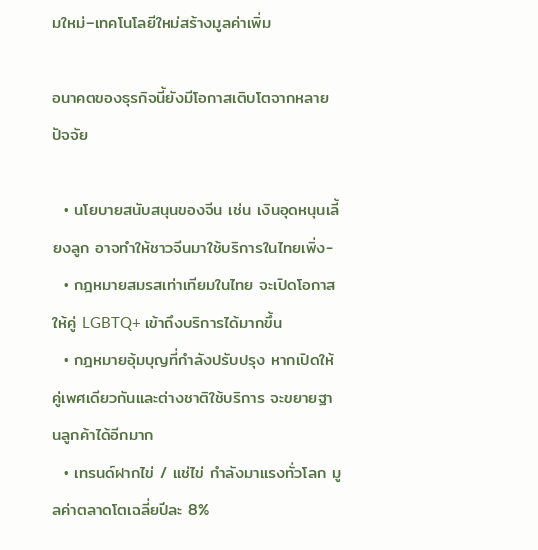มใหม่–เทคโนโลยีใหม่สร้างมูลค่าเพิ่ม

อนาคตของธุรกิจนี้ยังมีโอกาสเติบโตจากหลายปัจจัย

  • นโยบายสนับสนุนของจีน เช่น เงินอุดหนุนเลี้ยงลูก อาจทำให้ชาวจีนมาใช้บริการในไทยเพิ่ง-
  • กฎหมายสมรสเท่าเทียมในไทย จะเปิดโอกาสให้คู่ LGBTQ+ เข้าถึงบริการได้มากขึ้น
  • กฎหมายอุ้มบุญที่กำลังปรับปรุง หากเปิดให้คู่เพศเดียวกันและต่างชาติใช้บริการ จะขยายฐานลูกค้าได้อีกมาก
  • เทรนด์ฝากไข่ / แช่ไข่ กำลังมาแรงทั่วโลก มูลค่าตลาดโตเฉลี่ยปีละ 8%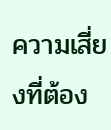ความเสี่ยงที่ต้อง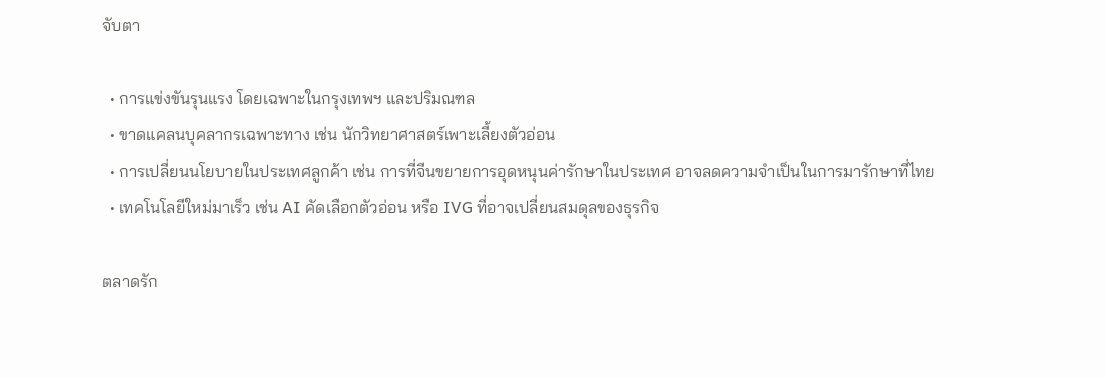จับตา

  • การแข่งขันรุนแรง โดยเฉพาะในกรุงเทพฯ และปริมณฑล
  • ขาดแคลนบุคลากรเฉพาะทาง เช่น นักวิทยาศาสตร์เพาะเลี้ยงตัวอ่อน
  • การเปลี่ยนนโยบายในประเทศลูกค้า เช่น การที่จีนขยายการอุดหนุนค่ารักษาในประเทศ อาจลดความจำเป็นในการมารักษาที่ไทย
  • เทคโนโลยีใหม่มาเร็ว เช่น AI คัดเลือกตัวอ่อน หรือ IVG ที่อาจเปลี่ยนสมดุลของธุรกิจ

ตลาดรัก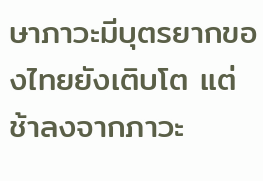ษาภาวะมีบุตรยากของไทยยังเติบโต แต่ช้าลงจากภาวะ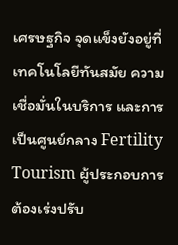เศรษฐกิจ จุดแข็งยังอยู่ที่เทคโนโลยีทันสมัย ความเชื่อมั่นในบริการ และการเป็นศูนย์กลาง Fertility Tourism ผู้ประกอบการต้องเร่งปรับ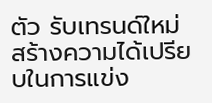ตัว รับเทรนด์ใหม่ สร้างความได้เปรียบในการแข่ง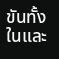ขันทั้งในและ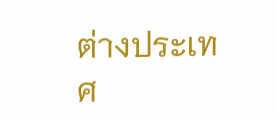ต่างประเทศ